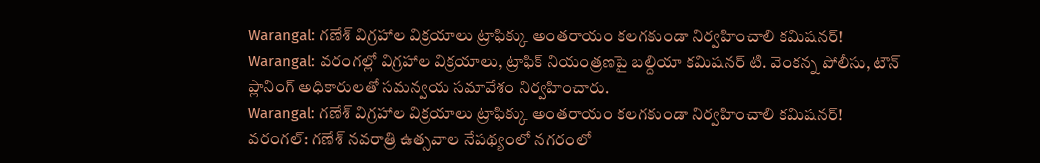Warangal: గణేశ్ విగ్రహాల విక్రయాలు ట్రాఫిక్కు అంతరాయం కలగకుండా నిర్వహించాలి కమిషనర్!
Warangal: వరంగల్లో విగ్రహాల విక్రయాలు, ట్రాఫిక్ నియంత్రణపై బల్దియా కమిషనర్ టి. వెంకన్న పోలీసు, టౌన్ ప్లానింగ్ అధికారులతో సమన్వయ సమావేశం నిర్వహించారు.
Warangal: గణేశ్ విగ్రహాల విక్రయాలు ట్రాఫిక్కు అంతరాయం కలగకుండా నిర్వహించాలి కమిషనర్!
వరంగల్: గణేశ్ నవరాత్రి ఉత్సవాల నేపథ్యంలో నగరంలో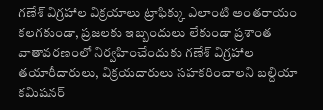గణేశ్ విగ్రహాల విక్రయాలు ట్రాఫిక్కు ఎలాంటి అంతరాయం కలగకుండా, ప్రజలకు ఇబ్బందులు లేకుండా ప్రశాంత వాతావరణంలో నిర్వహించేందుకు గణేశ్ విగ్రహాల తయారీదారులు, విక్రయదారులు సహకరించాలని బల్దియా కమిషనర్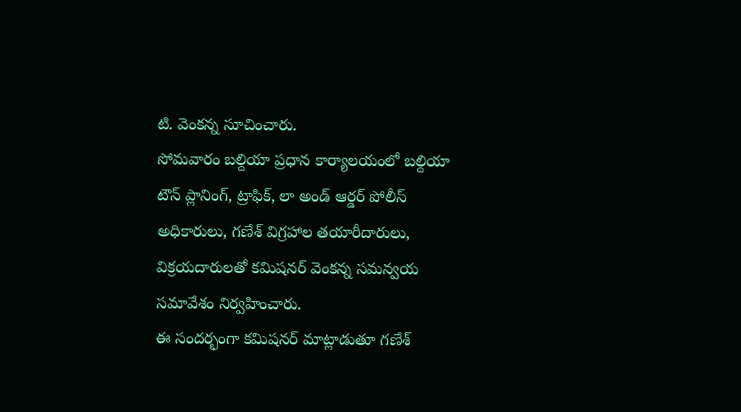టి. వెంకన్న సూచించారు.
సోమవారం బల్దియా ప్రధాన కార్యాలయంలో బల్దియా టౌన్ ప్లానింగ్, ట్రాఫిక్, లా అండ్ ఆర్డర్ పోలీస్ అధికారులు, గణేశ్ విగ్రహాల తయారీదారులు, విక్రయదారులతో కమిషనర్ వెంకన్న సమన్వయ సమావేశం నిర్వహించారు.
ఈ సందర్భంగా కమిషనర్ మాట్లాడుతూ గణేశ్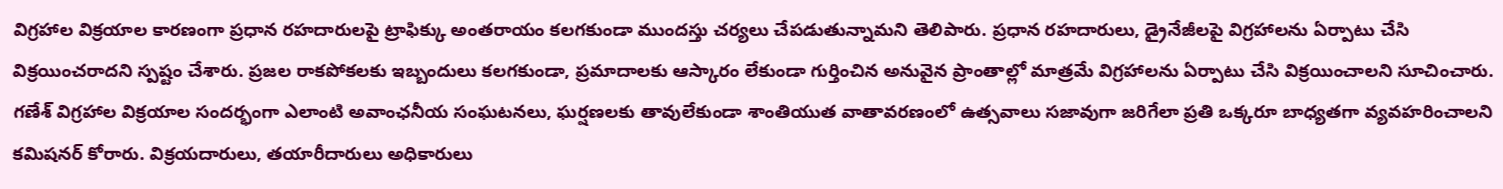విగ్రహాల విక్రయాల కారణంగా ప్రధాన రహదారులపై ట్రాఫిక్కు అంతరాయం కలగకుండా ముందస్తు చర్యలు చేపడుతున్నామని తెలిపారు. ప్రధాన రహదారులు, డ్రైనేజీలపై విగ్రహాలను ఏర్పాటు చేసి విక్రయించరాదని స్పష్టం చేశారు. ప్రజల రాకపోకలకు ఇబ్బందులు కలగకుండా, ప్రమాదాలకు ఆస్కారం లేకుండా గుర్తించిన అనువైన ప్రాంతాల్లో మాత్రమే విగ్రహాలను ఏర్పాటు చేసి విక్రయించాలని సూచించారు.
గణేశ్ విగ్రహాల విక్రయాల సందర్భంగా ఎలాంటి అవాంఛనీయ సంఘటనలు, ఘర్షణలకు తావులేకుండా శాంతియుత వాతావరణంలో ఉత్సవాలు సజావుగా జరిగేలా ప్రతి ఒక్కరూ బాధ్యతగా వ్యవహరించాలని కమిషనర్ కోరారు. విక్రయదారులు, తయారీదారులు అధికారులు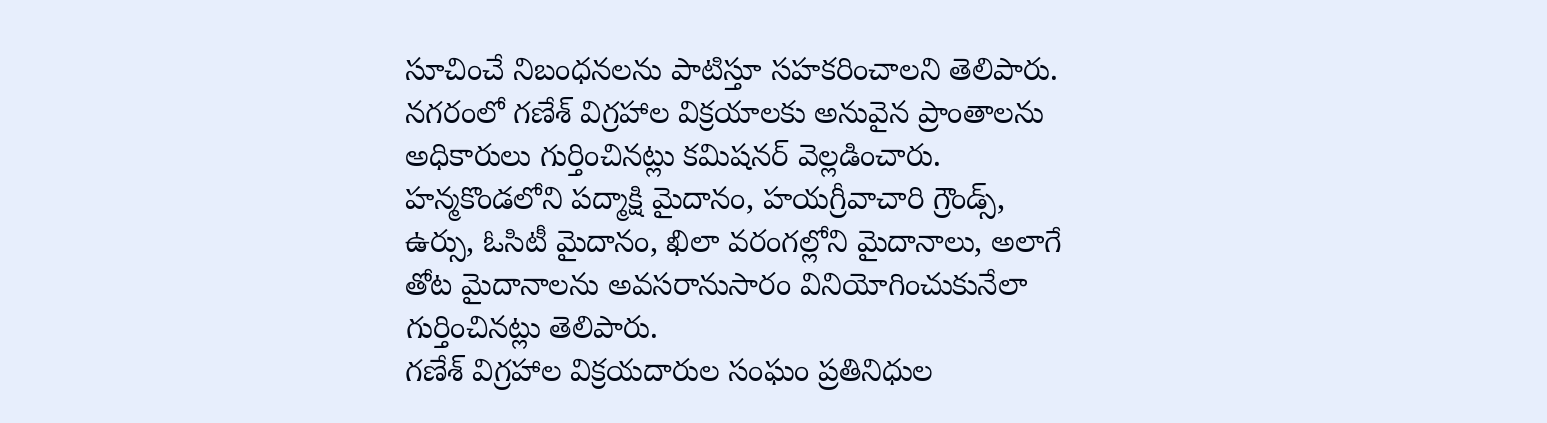సూచించే నిబంధనలను పాటిస్తూ సహకరించాలని తెలిపారు.
నగరంలో గణేశ్ విగ్రహాల విక్రయాలకు అనువైన ప్రాంతాలను అధికారులు గుర్తించినట్లు కమిషనర్ వెల్లడించారు. హన్మకొండలోని పద్మాక్షి మైదానం, హయగ్రీవాచారి గ్రౌండ్స్, ఉర్సు, ఓసిటీ మైదానం, ఖిలా వరంగల్లోని మైదానాలు, అలాగే తోట మైదానాలను అవసరానుసారం వినియోగించుకునేలా గుర్తించినట్లు తెలిపారు.
గణేశ్ విగ్రహాల విక్రయదారుల సంఘం ప్రతినిధుల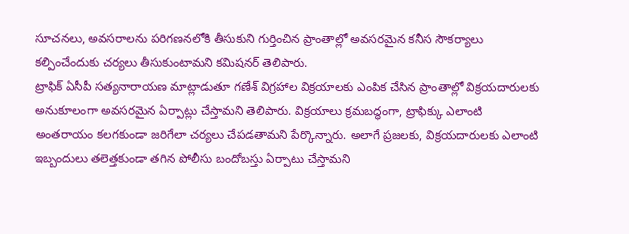సూచనలు, అవసరాలను పరిగణనలోకి తీసుకుని గుర్తించిన ప్రాంతాల్లో అవసరమైన కనీస సౌకర్యాలు కల్పించేందుకు చర్యలు తీసుకుంటామని కమిషనర్ తెలిపారు.
ట్రాఫిక్ ఏసీపీ సత్యనారాయణ మాట్లాడుతూ గణేశ్ విగ్రహాల విక్రయాలకు ఎంపిక చేసిన ప్రాంతాల్లో విక్రయదారులకు అనుకూలంగా అవసరమైన ఏర్పాట్లు చేస్తామని తెలిపారు. విక్రయాలు క్రమబద్ధంగా, ట్రాఫిక్కు ఎలాంటి అంతరాయం కలగకుండా జరిగేలా చర్యలు చేపడతామని పేర్కొన్నారు. అలాగే ప్రజలకు, విక్రయదారులకు ఎలాంటి ఇబ్బందులు తలెత్తకుండా తగిన పోలీసు బందోబస్తు ఏర్పాటు చేస్తామని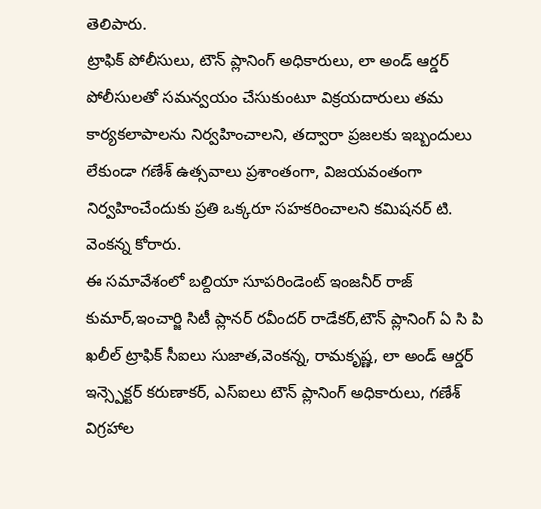తెలిపారు.
ట్రాఫిక్ పోలీసులు, టౌన్ ప్లానింగ్ అధికారులు, లా అండ్ ఆర్డర్ పోలీసులతో సమన్వయం చేసుకుంటూ విక్రయదారులు తమ కార్యకలాపాలను నిర్వహించాలని, తద్వారా ప్రజలకు ఇబ్బందులు లేకుండా గణేశ్ ఉత్సవాలు ప్రశాంతంగా, విజయవంతంగా నిర్వహించేందుకు ప్రతి ఒక్కరూ సహకరించాలని కమిషనర్ టి. వెంకన్న కోరారు.
ఈ సమావేశంలో బల్దియా సూపరిండెంట్ ఇంజనీర్ రాజ్ కుమార్,ఇంచార్జి సిటీ ప్లానర్ రవీందర్ రాడేకర్,టౌన్ ప్లానింగ్ ఏ సి పి ఖలీల్ ట్రాఫిక్ సీఐలు సుజాత,వెంకన్న, రామకృష్ణ, లా అండ్ ఆర్డర్ ఇన్స్పెక్టర్ కరుణాకర్, ఎస్ఐలు టౌన్ ప్లానింగ్ అధికారులు, గణేశ్ విగ్రహాల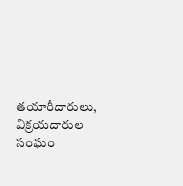తయారీదారులు, విక్రయదారుల సంఘం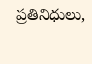ప్రతినిధులు,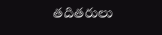తదితరులు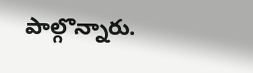పాల్గొన్నారు.